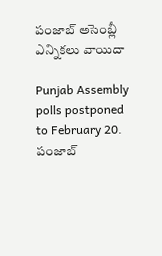పంజాబ్ అసెంబ్లీ ఎన్నికలు వాయిదా

Punjab Assembly polls postponed to February 20. పంజాబ్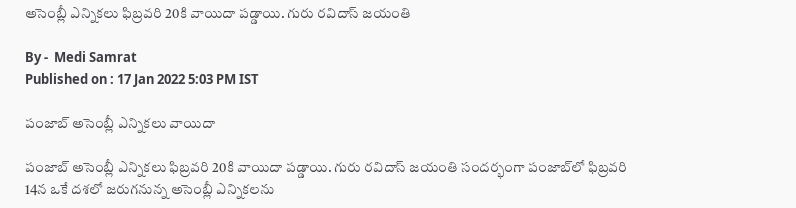అసెంబ్లీ ఎన్నికలు ఫిబ్రవరి 20కి వాయిదా పడ్డాయి. గురు రవిదాస్ జయంతి

By -  Medi Samrat
Published on : 17 Jan 2022 5:03 PM IST

పంజాబ్ అసెంబ్లీ ఎన్నికలు వాయిదా

పంజాబ్ అసెంబ్లీ ఎన్నికలు ఫిబ్రవరి 20కి వాయిదా పడ్డాయి. గురు రవిదాస్ జయంతి సందర్భంగా పంజాబ్‌లో ఫిబ్రవరి 14న ఒకే దశలో జ‌రుగ‌నున్న‌ అసెంబ్లీ ఎన్నికలను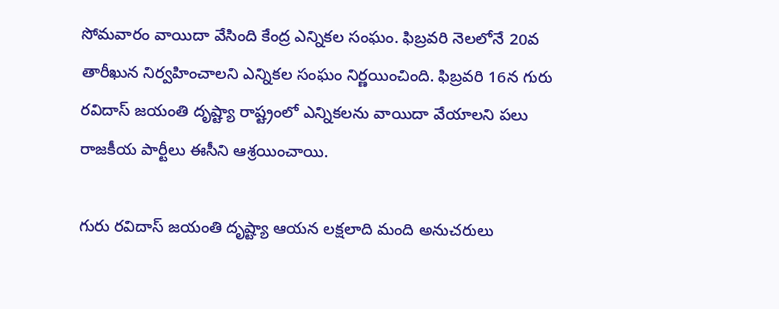సోమవారం వాయిదా వేసింది కేంద్ర ఎన్నికల సంఘం. ఫిబ్రవరి నెల‌లోనే 20వ తారీఖున‌ నిర్వహించాలని ఎన్నికల సంఘం నిర్ణయించింది. ఫిబ్రవరి 16న గురు రవిదాస్ జయంతి దృష్ట్యా రాష్ట్రంలో ఎన్నికలను వాయిదా వేయాలని పలు రాజకీయ పార్టీలు ఈసీని ఆశ్రయించాయి.

గురు రవిదాస్ జయంతి దృష్ట్యా ఆయ‌న‌ లక్షలాది మంది అనుచరులు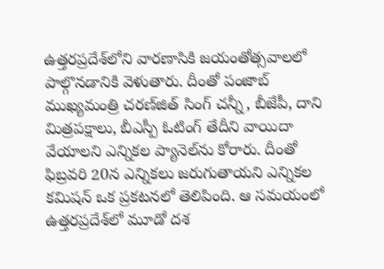ఉత్తరప్రదేశ్‌లోని వారణాసికి జ‌యంతోత్స‌వాల‌లో పాల్గొన‌డానికి వెళుతారు. దీంతో పంజాబ్ ముఖ్యమంత్రి చరణ్‌జిత్ సింగ్ చన్నీ, బీజేపీ, దాని మిత్రపక్షాలు, బీఎస్పీ ఓటింగ్ తేదీని వాయిదా వేయాలని ఎన్నికల ప్యానెల్‌ను కోరారు. దీంతో ఫిబ్రవరి 20న ఎన్నికలు జరుగుతాయని ఎన్నిక‌ల‌ కమిషన్ ఒక ప్రకటనలో తెలిపింది. ఆ స‌మ‌యంలో ఉత్తరప్రదేశ్‌లో మూడో దశ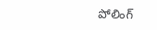పోలింగ్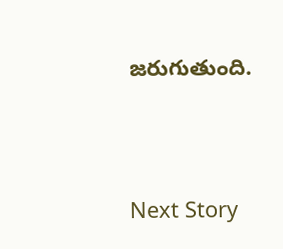జ‌రుగుతుంది.




Next Story